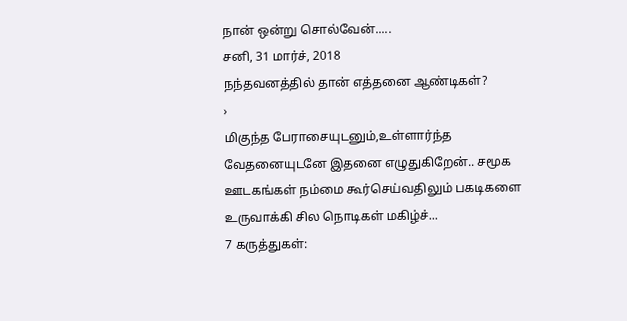நான் ஒன்று சொல்வேன்.....
சனி, 31 மார்ச், 2018
நந்தவனத்தில் தான் எத்தனை ஆண்டிகள்?
›
மிகுந்த பேராசையுடனும்,உள்ளார்ந்த வேதனையுடனே இதனை எழுதுகிறேன்.. சமூக ஊடகங்கள் நம்மை கூர்செய்வதிலும் பகடிகளை உருவாக்கி சில நொடிகள் மகிழ்ச்...
7 கருத்துகள்: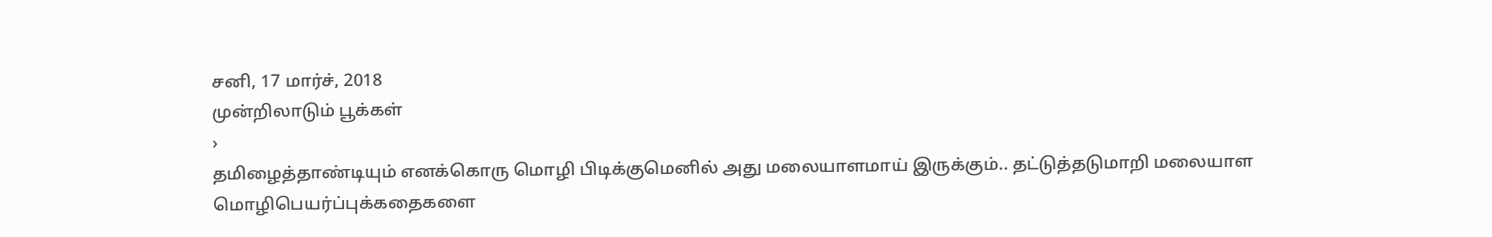சனி, 17 மார்ச், 2018
முன்றிலாடும் பூக்கள்
›
தமிழைத்தாண்டியும் எனக்கொரு மொழி பிடிக்குமெனில் அது மலையாளமாய் இருக்கும்.. தட்டுத்தடுமாறி மலையாள மொழிபெயர்ப்புக்கதைகளை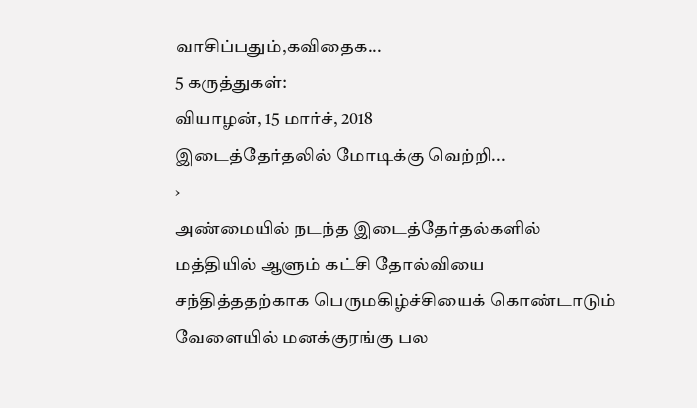வாசிப்பதும்,கவிதைக...
5 கருத்துகள்:
வியாழன், 15 மார்ச், 2018
இடைத்தேர்தலில் மோடிக்கு வெற்றி...
›
அண்மையில் நடந்த இடைத்தேர்தல்களில் மத்தியில் ஆளும் கட்சி தோல்வியை சந்தித்ததற்காக பெருமகிழ்ச்சியைக் கொண்டாடும் வேளையில் மனக்குரங்கு பல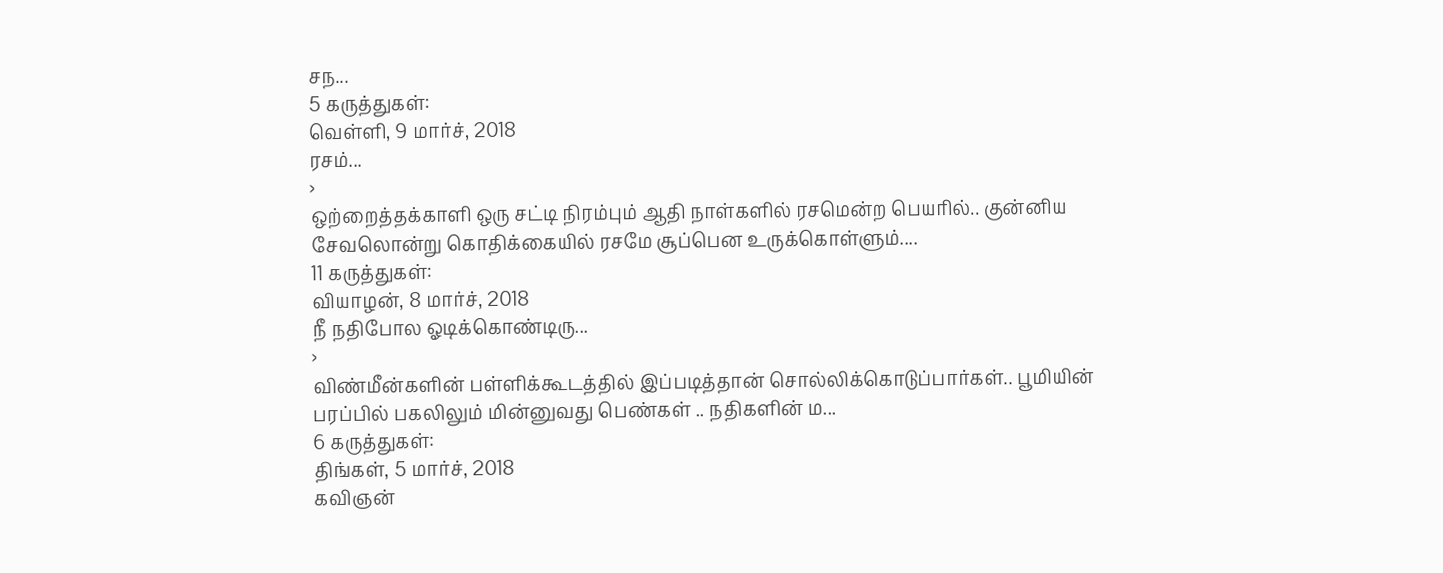சந...
5 கருத்துகள்:
வெள்ளி, 9 மார்ச், 2018
ரசம்...
›
ஒற்றைத்தக்காளி ஒரு சட்டி நிரம்பும் ஆதி நாள்களில் ரசமென்ற பெயரில்.. குன்னிய சேவலொன்று கொதிக்கையில் ரசமே சூப்பென உருக்கொள்ளும்....
11 கருத்துகள்:
வியாழன், 8 மார்ச், 2018
நீ நதிபோல ஓடிக்கொண்டிரு...
›
விண்மீன்களின் பள்ளிக்கூடத்தில் இப்படித்தான் சொல்லிக்கொடுப்பார்கள்.. பூமியின் பரப்பில் பகலிலும் மின்னுவது பெண்கள் .. நதிகளின் ம...
6 கருத்துகள்:
திங்கள், 5 மார்ச், 2018
கவிஞன்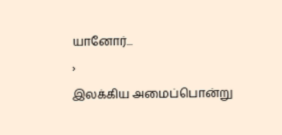யானோர்...
›
இலக்கிய அமைப்பொன்று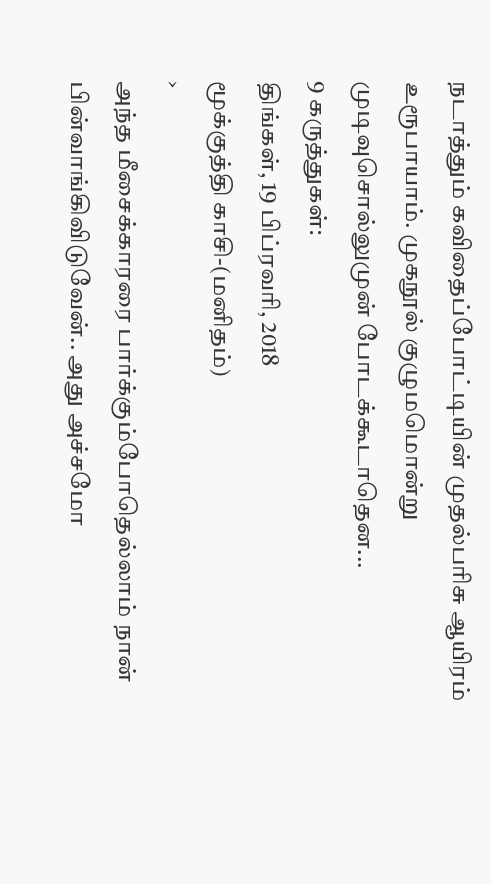நடாத்தும் கவிதைப்போட்டியின் முதல்பரிசு ஆயிரம் உரூபாயாம். முகநூல் குழுமமொன்று முடிவுசொல்லுமுன் போடக்கூடாதென...
9 கருத்துகள்:
திங்கள், 19 பிப்ரவரி, 2018
மூக்குத்தி காசி-(மனிதம்)
›
அந்த மீசைக்காரரை பார்க்கும்போதெல்லாம் நான் பின்வாங்கிவிடுவேன்.. அது அச்சமோ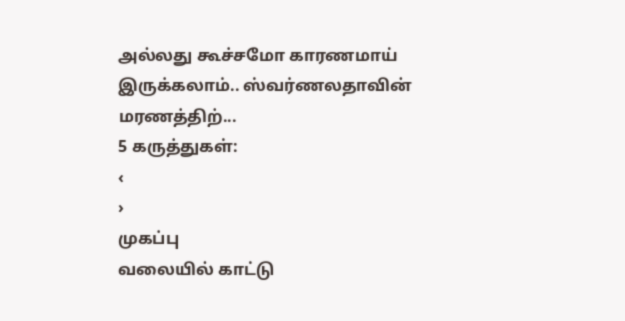அல்லது கூச்சமோ காரணமாய் இருக்கலாம்.. ஸ்வர்ணலதாவின் மரணத்திற்...
5 கருத்துகள்:
‹
›
முகப்பு
வலையில் காட்டு